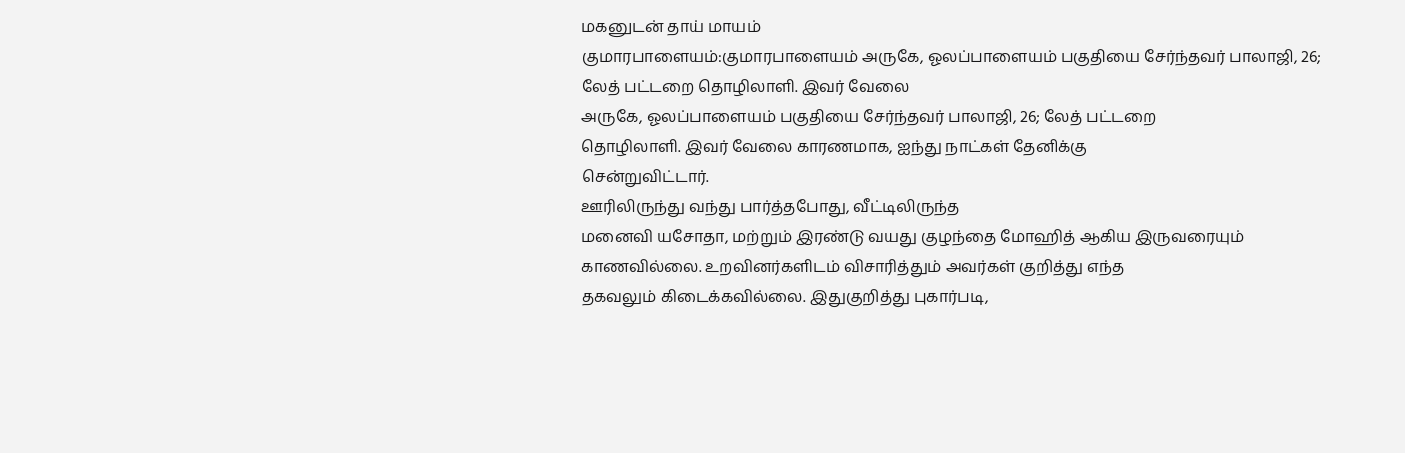மகனுடன் தாய் மாயம்
குமாரபாளையம்:குமாரபாளையம் அருகே, ஓலப்பாளையம் பகுதியை சேர்ந்தவர் பாலாஜி, 26; லேத் பட்டறை தொழிலாளி. இவர் வேலை
அருகே, ஓலப்பாளையம் பகுதியை சேர்ந்தவர் பாலாஜி, 26; லேத் பட்டறை
தொழிலாளி. இவர் வேலை காரணமாக, ஐந்து நாட்கள் தேனிக்கு
சென்றுவிட்டார்.
ஊரிலிருந்து வந்து பார்த்தபோது, வீட்டிலிருந்த
மனைவி யசோதா, மற்றும் இரண்டு வயது குழந்தை மோஹித் ஆகிய இருவரையும்
காணவில்லை. உறவினர்களிடம் விசாரித்தும் அவர்கள் குறித்து எந்த
தகவலும் கிடைக்கவில்லை. இதுகுறித்து புகார்படி,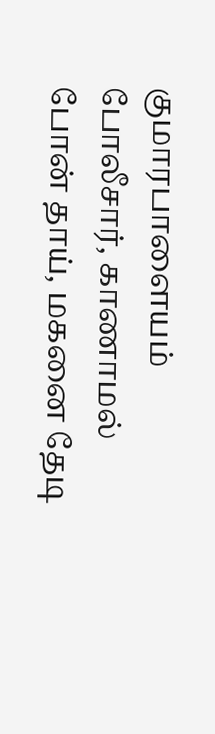குமாரபாளையம்
போலீசார், காணாமல் போன் தாய், மகனை தேடி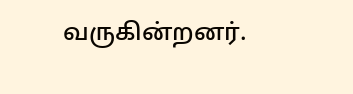வருகின்றனர்.